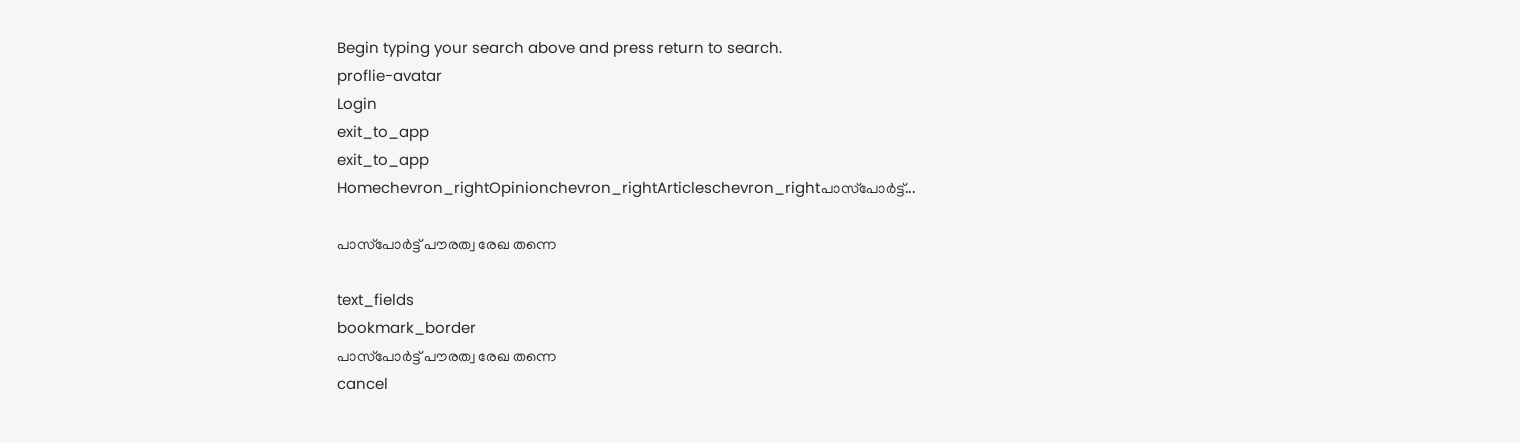Begin typing your search above and press return to search.
proflie-avatar
Login
exit_to_app
exit_to_app
Homechevron_rightOpinionchevron_rightArticleschevron_rightപാസ്‌പോർട്ട്...

പാസ്‌പോർട്ട് പൗരത്വ രേഖ തന്നെ

text_fields
bookmark_border
പാസ്‌പോർട്ട് പൗരത്വ രേഖ തന്നെ
cancel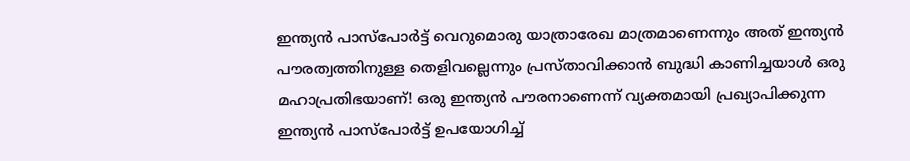ഇന്ത്യൻ പാസ്‌പോർട്ട് വെറുമൊരു യാത്രാരേഖ മാത്രമാണെന്നും അത് ഇന്ത്യൻ പൗരത്വത്തിനുള്ള തെളിവല്ലെന്നും പ്രസ്താവിക്കാൻ ബുദ്ധി കാണിച്ചയാൾ ഒരു മഹാപ്രതിഭയാണ്! ഒരു ഇന്ത്യൻ പൗരനാണെന്ന് വ്യക്തമായി പ്രഖ്യാപിക്കുന്ന ഇന്ത്യൻ പാസ്‌പോർട്ട് ഉപയോഗിച്ച്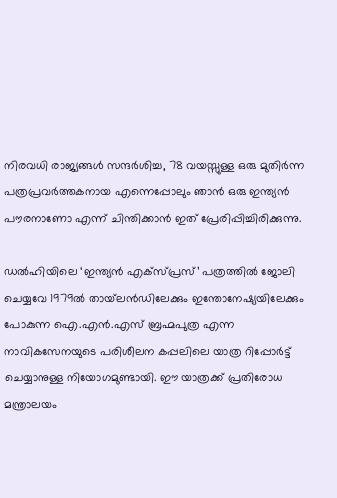നിരവധി രാജ്യങ്ങൾ സന്ദർശിച്ച, 78 വയസ്സുള്ള ഒരു മുതിർന്ന പത്രപ്രവർത്തകനായ എന്നെപ്പോലും ഞാൻ ഒരു ഇന്ത്യൻ പൗരനാണോ എന്ന് ചിന്തിക്കാൻ ഇത് പ്രേരിപ്പിച്ചിരിക്കുന്നു.

ഡൽഹിയിലെ ‘ഇന്ത്യൻ എക്സ്പ്രസ്’ പത്രത്തിൽ ജോലി ചെയ്യവേ 1979ൽ തായ്‌ലൻഡിലേക്കും ഇന്തോനേഷ്യയിലേക്കും പോകുന്ന ഐ.എൻ.എസ് ബ്രഹ്മപുത്ര എന്ന നാവികസേനയുടെ പരിശീലന കപ്പലിലെ യാത്ര റിപ്പോർട്ട് ചെയ്യാനുള്ള നിയോഗമുണ്ടായി. ഈ യാത്രക്ക് പ്രതിരോധ മന്ത്രാലയം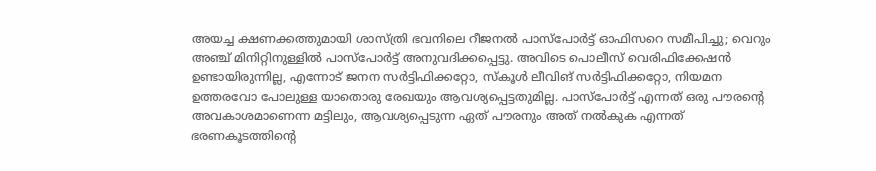അയച്ച ക്ഷണക്കത്തുമായി ശാസ്ത്രി ഭവനിലെ റീജനൽ പാസ്‌പോർട്ട് ഓഫിസറെ സമീപിച്ചു; വെറും അഞ്ച് മിനിറ്റിനുള്ളിൽ പാസ്‌പോർട്ട് അനുവദിക്കപ്പെട്ടു. അവിടെ പൊലീസ് വെരിഫിക്കേഷൻ ഉണ്ടായിരുന്നില്ല, എന്നോട് ജനന സർട്ടിഫിക്കറ്റോ, സ്കൂൾ ലീവിങ് സർട്ടിഫിക്കറ്റോ, നിയമന ഉത്തരവോ പോലുള്ള യാതൊരു രേഖയും ആവശ്യപ്പെട്ടതുമില്ല. പാസ്‌പോർട്ട് എന്നത് ഒരു പൗരന്റെ അവകാശമാണെന്ന മട്ടിലും, ആവശ്യപ്പെടുന്ന ഏത് പൗരനും അത് നൽകുക എന്നത് ഭരണകൂടത്തിന്റെ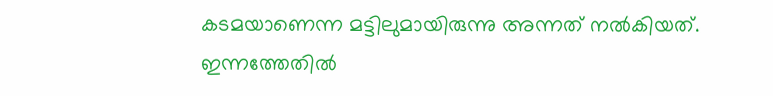കടമയാണെന്ന മട്ടിലുമായിരുന്നു അന്നത് നൽകിയത്. ഇന്നത്തേതിൽ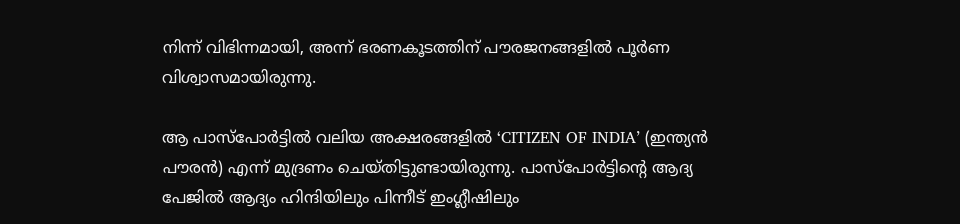നിന്ന് വിഭിന്നമായി, അന്ന് ഭരണകൂടത്തിന് പൗരജനങ്ങളിൽ പൂർണ വിശ്വാസമായിരുന്നു.

ആ പാസ്‌പോർട്ടിൽ വലിയ അക്ഷരങ്ങളിൽ ‘CITIZEN OF INDIA’ (ഇന്ത്യൻ പൗരൻ) എന്ന് മുദ്രണം ചെയ്തിട്ടുണ്ടായിരുന്നു. പാസ്‌പോർട്ടിന്റെ ആദ്യ പേജിൽ ആദ്യം ഹിന്ദിയിലും പിന്നീട് ഇംഗ്ലീഷിലും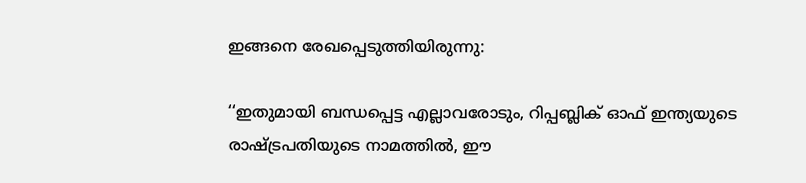ഇങ്ങനെ രേഖപ്പെടുത്തിയിരുന്നു:

‘‘ഇതുമായി ബന്ധപ്പെട്ട എല്ലാവരോടും, റിപ്പബ്ലിക് ഓഫ് ഇന്ത്യയുടെ രാഷ്ട്രപതിയുടെ നാമത്തിൽ, ഈ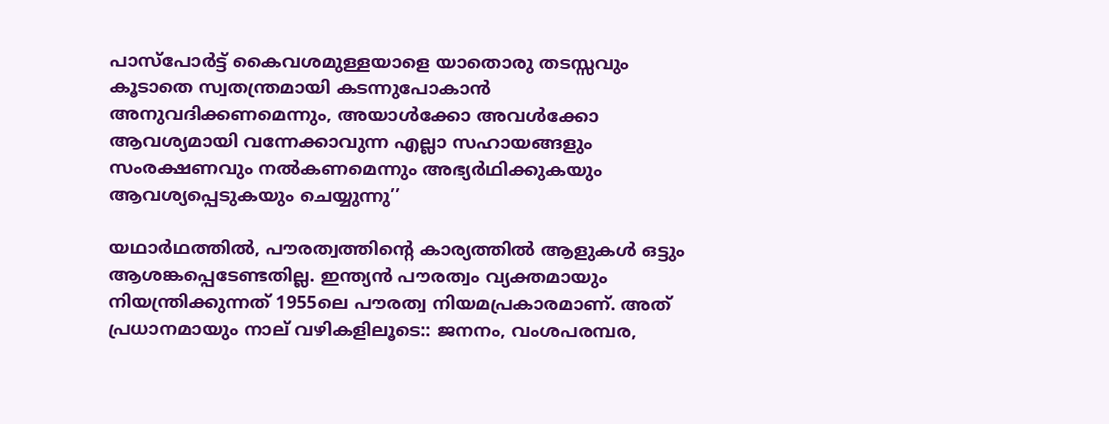പാസ്‌പോർട്ട് കൈവശമുള്ളയാളെ യാതൊരു തടസ്സവും കൂടാതെ സ്വതന്ത്രമായി കടന്നുപോകാൻ അനുവദിക്കണമെന്നും, അയാൾക്കോ അവൾക്കോ ആവശ്യമായി വന്നേക്കാവുന്ന എല്ലാ സഹായങ്ങളും സംരക്ഷണവും നൽകണമെന്നും അഭ്യർഥിക്കുകയും ആവശ്യപ്പെടുകയും ചെയ്യുന്നു’’

യഥാർഥത്തിൽ, പൗരത്വത്തിന്റെ കാര്യത്തിൽ ആളുകൾ ഒട്ടും ആശങ്കപ്പെടേണ്ടതില്ല. ഇന്ത്യൻ പൗരത്വം വ്യക്തമായും നിയന്ത്രിക്കുന്നത് 1955ലെ പൗരത്വ നിയമപ്രകാരമാണ്. അത് പ്രധാനമായും നാല് വഴികളിലൂടെ:: ജനനം, വംശപരമ്പര,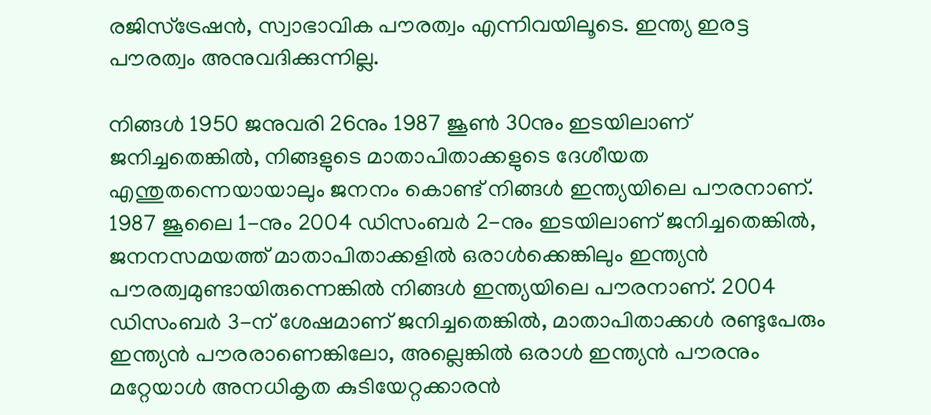രജിസ്‌ട്രേഷൻ, സ്വാഭാവിക പൗരത്വം എന്നിവയിലൂടെ. ഇന്ത്യ ഇരട്ട പൗരത്വം അനുവദിക്കുന്നില്ല.

നിങ്ങൾ 1950 ജനുവരി 26നും 1987 ജൂൺ 30നും ഇടയിലാണ് ജനിച്ചതെങ്കിൽ, നിങ്ങളുടെ മാതാപിതാക്കളുടെ ദേശീയത എന്തുതന്നെയായാലും ജനനം കൊണ്ട് നിങ്ങൾ ഇന്ത്യയിലെ പൗരനാണ്. 1987 ജൂലൈ 1-നും 2004 ഡിസംബർ 2-നും ഇടയിലാണ് ജനിച്ചതെങ്കിൽ, ജനനസമയത്ത് മാതാപിതാക്കളിൽ ഒരാൾക്കെങ്കിലും ഇന്ത്യൻ പൗരത്വമുണ്ടായിരുന്നെങ്കിൽ നിങ്ങൾ ഇന്ത്യയിലെ പൗരനാണ്. 2004 ഡിസംബർ 3-ന് ശേഷമാണ് ജനിച്ചതെങ്കിൽ, മാതാപിതാക്കൾ രണ്ടുപേരും ഇന്ത്യൻ പൗരരാണെങ്കിലോ, അല്ലെങ്കിൽ ഒരാൾ ഇന്ത്യൻ പൗരനും മറ്റേയാൾ അനധികൃത കുടിയേറ്റക്കാരൻ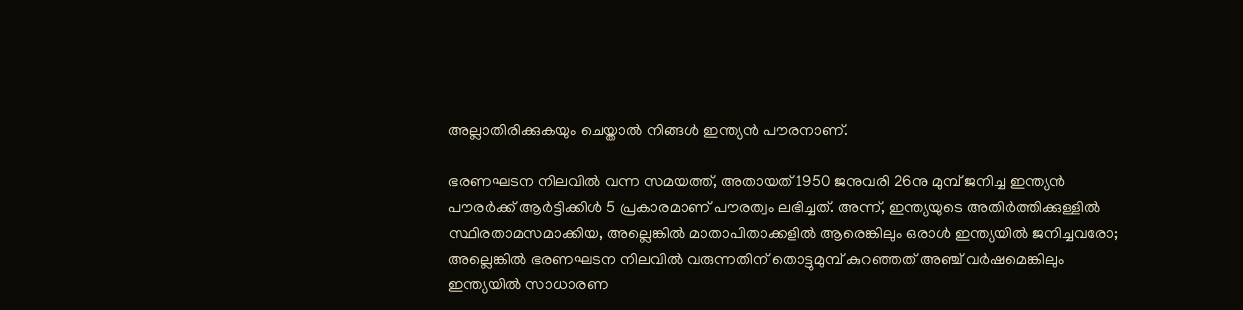അല്ലാതിരിക്കുകയും ചെയ്താൽ നിങ്ങൾ ഇന്ത്യൻ പൗരനാണ്.

ഭരണഘടന നിലവിൽ വന്ന സമയത്ത്, അതായത് 1950 ജനുവരി 26നു മുമ്പ് ജനിച്ച ഇന്ത്യൻ പൗരർക്ക് ആർട്ടിക്കിൾ 5 പ്രകാരമാണ് പൗരത്വം ലഭിച്ചത്. അന്ന്, ഇന്ത്യയുടെ അതിർത്തിക്കുള്ളിൽ സ്ഥിരതാമസമാക്കിയ, അല്ലെങ്കിൽ മാതാപിതാക്കളിൽ ആരെങ്കിലും ഒരാൾ ഇന്ത്യയിൽ ജനിച്ചവരോ; അല്ലെങ്കിൽ ഭരണഘടന നിലവിൽ വരുന്നതിന് തൊട്ടുമുമ്പ് കുറഞ്ഞത് അഞ്ച് വർഷമെങ്കിലും ഇന്ത്യയിൽ സാധാരണ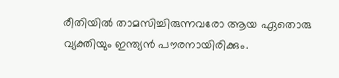രീതിയിൽ താമസിച്ചിരുന്നവരോ ആയ ഏതൊരു വ്യക്തിയും ഇന്ത്യൻ പൗരനായിരിക്കും.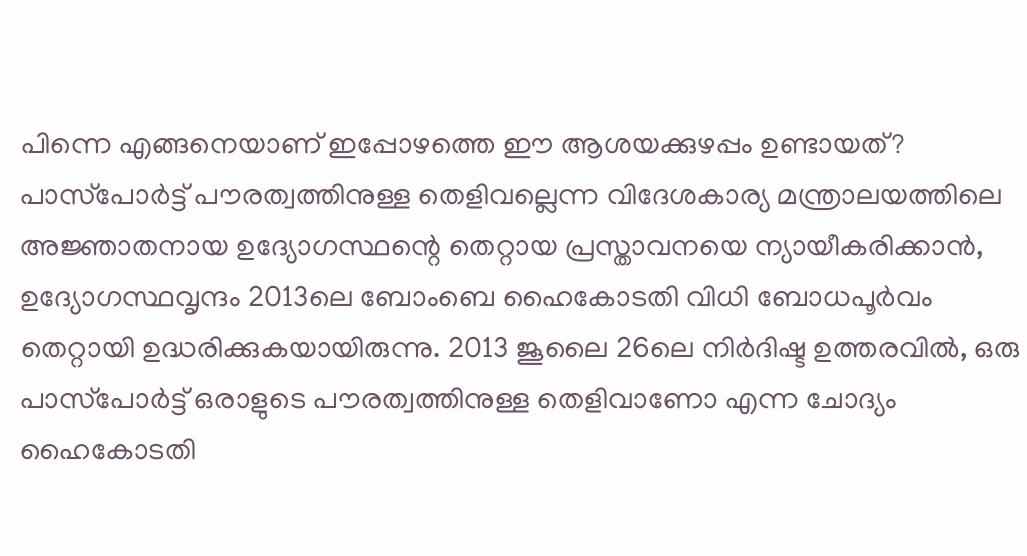പിന്നെ എങ്ങനെയാണ് ഇപ്പോഴത്തെ ഈ ആശയക്കുഴപ്പം ഉണ്ടായത്? പാസ്‌പോർട്ട് പൗരത്വത്തിനുള്ള തെളിവല്ലെന്ന വിദേശകാര്യ മന്ത്രാലയത്തിലെ അജ്ഞാതനായ ഉദ്യോഗസ്ഥന്റെ തെറ്റായ പ്രസ്താവനയെ ന്യായീകരിക്കാൻ, ഉദ്യോഗസ്ഥവൃന്ദം 2013ലെ ബോംബെ ഹൈകോടതി വിധി ബോധപൂർവം തെറ്റായി ഉദ്ധരിക്കുകയായിരുന്നു. 2013 ജൂലൈ 26ലെ നിർദിഷ്ട ഉത്തരവിൽ, ഒരു പാസ്‌പോർട്ട് ഒരാളുടെ പൗരത്വത്തിനുള്ള തെളിവാണോ എന്ന ചോദ്യം ഹൈകോടതി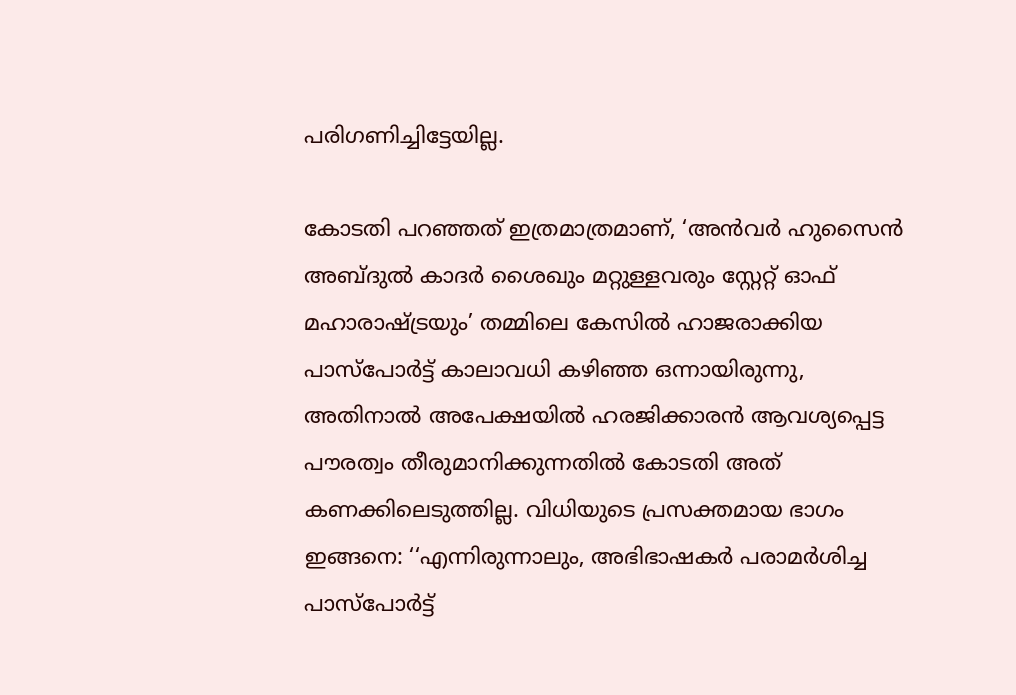പരിഗണിച്ചിട്ടേയില്ല.

കോടതി പറഞ്ഞത് ഇത്രമാത്രമാണ്, ‘അൻവർ ഹുസൈൻ അബ്ദുൽ കാദർ ശൈഖും മറ്റുള്ളവരും സ്റ്റേറ്റ് ഓഫ് മഹാരാഷ്ട്രയും’ തമ്മിലെ കേസിൽ ഹാജരാക്കിയ പാസ്‌പോർട്ട് കാലാവധി കഴിഞ്ഞ ഒന്നായിരുന്നു, അതിനാൽ അപേക്ഷയിൽ ഹരജിക്കാരൻ ആവശ്യപ്പെട്ട പൗരത്വം തീരുമാനിക്കുന്നതിൽ കോടതി അത് കണക്കിലെടുത്തില്ല. വിധിയുടെ പ്രസക്തമായ ഭാഗം ഇങ്ങനെ: ‘‘എന്നിരുന്നാലും, അഭിഭാഷകർ പരാമർശിച്ച പാസ്‌പോർട്ട്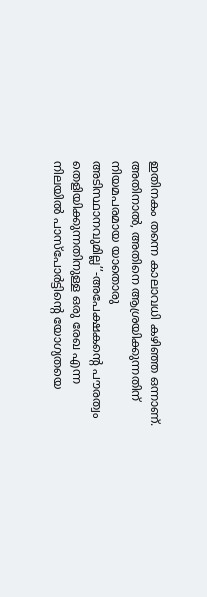ഇതിനകം തന്നെ കാലാവധി കഴിഞ്ഞ ഒന്നാണ്. അതിനാൽ, അതിനെ ആശ്രയിക്കുന്നതിന് നിയമപരമായ യാതൊരു അടിസ്ഥാനവുമില്ല’’-അപേക്ഷകന്റെ പൗരത്വം തെളിയിക്കുന്നതിനുള്ള ഒരു രേഖ എന്ന നിലയിൽ പാസ്‌പോർട്ടിന്റെ യോഗ്യതയെ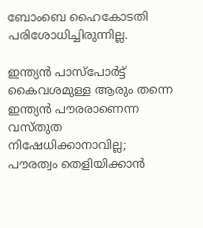ബോംബെ ഹൈകോടതി പരിശോധിച്ചിരുന്നില്ല.

ഇന്ത്യൻ പാസ്‌പോർട്ട് കൈവശമുള്ള ആരും തന്നെ ഇന്ത്യൻ പൗരരാണെന്ന വസ്തുത നിഷേധിക്കാനാവില്ല; പൗരത്വം തെളിയിക്കാൻ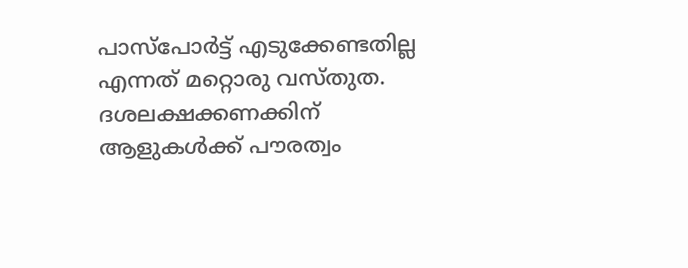പാസ്‌പോർട്ട് എടുക്കേണ്ടതില്ല എന്നത് മറ്റൊരു വസ്തുത. ദശലക്ഷക്കണക്കിന് ആളുകൾക്ക് പൗരത്വം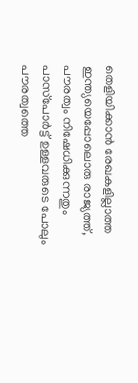തെളിയിക്കാൻ രേഖകളില്ലാത്ത ഇന്ത്യയെപ്പോലൊരു രാജ്യത്ത്, പൗരത്വം നിഷേധിക്കുന്നതും പാസ്‌പോർട്ട് ഉള്ളവരുടെ പോലും പൗരത്വത്തെ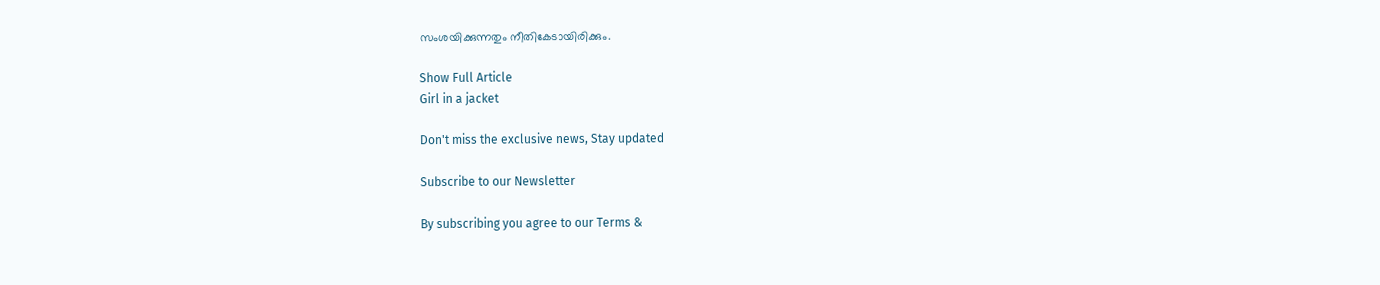സംശയിക്കുന്നതും നീതികേടായിരിക്കും.

Show Full Article
Girl in a jacket

Don't miss the exclusive news, Stay updated

Subscribe to our Newsletter

By subscribing you agree to our Terms &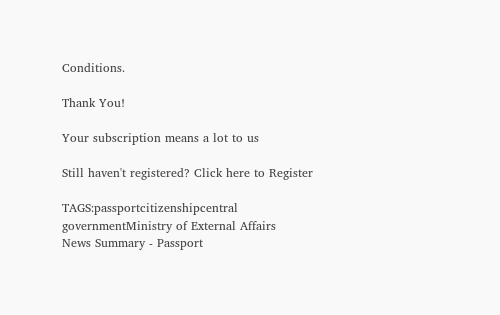Conditions.

Thank You!

Your subscription means a lot to us

Still haven't registered? Click here to Register

TAGS:passportcitizenshipcentral governmentMinistry of External Affairs
News Summary - Passport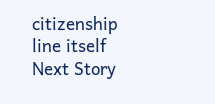citizenship line itself
Next Story